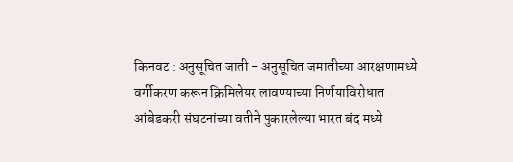किनवट : अनुसूचित जाती - अनुसूचित जमातीच्या आरक्षणामध्ये वर्गीकरण करून क्रिमिलेयर लावण्याच्या निर्णयाविरोधात आंबेडकरी संघटनांच्या वतीने पुकारलेल्या भारत बंद मध्ये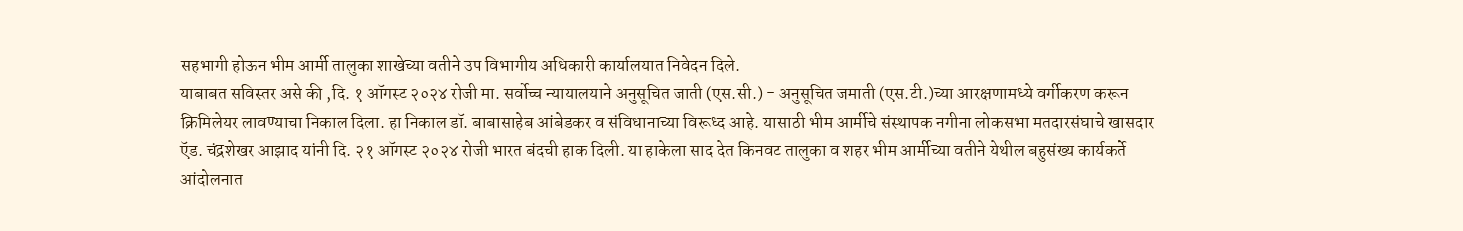सहभागी होऊन भीम आर्मी तालुका शाखेच्या वतीने उप विभागीय अधिकारी कार्यालयात निवेदन दिले.
याबाबत सविस्तर असे की ,दि. १ ऑगस्ट २०२४ रोजी मा. सर्वोच्च न्यायालयाने अनुसूचित जाती (एस.सी.) - अनुसूचित जमाती (एस.टी.)च्या आरक्षणामध्ये वर्गीकरण करून क्रिमिलेयर लावण्याचा निकाल दिला. हा निकाल डॉ. बाबासाहेब आंबेडकर व संविधानाच्या विरूध्द आहे. यासाठी भीम आर्मीचे संस्थापक नगीना लोकसभा मतदारसंघाचे खासदार ऍड. चंद्रशेखर आझाद यांनी दि. २१ ऑगस्ट २०२४ रोजी भारत बंदची हाक दिली. या हाकेला साद देत किनवट तालुका व शहर भीम आर्मीच्या वतीने येथील बहुसंख्य कार्यकर्ते आंदोलनात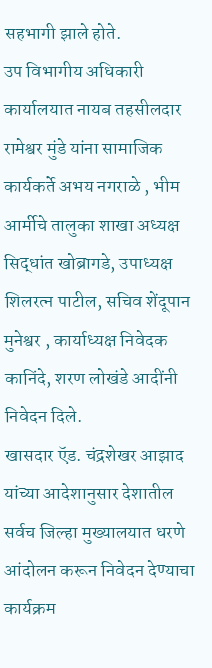सहभागी झाले होते.
उप विभागीय अधिकारी कार्यालयात नायब तहसीलदार रामेश्वर मुंडे यांना सामाजिक कार्यकर्ते अभय नगराळे , भीम आर्मीचे तालुका शाखा अध्यक्ष सिद्धांत खोब्रागडे, उपाध्यक्ष शिलरत्न पाटील, सचिव शेंदूपान मुनेश्वर , कार्याध्यक्ष निवेदक कानिंदे, शरण लोखंडे आदींनी निवेदन दिले.
खासदार ऍड. चंद्रशेखर आझाद यांच्या आदेशानुसार देशातील सर्वच जिल्हा मुख्यालयात धरणे आंदोलन करून निवेदन देण्याचा कार्यक्रम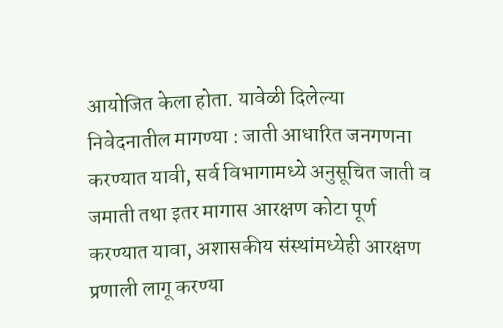आयोजित केला होता. यावेळी दिलेल्या निवेदनातील मागण्या : जाती आधारित जनगणना करण्यात यावी, सर्व विभागामध्ये अनुसूचित जाती व जमाती तथा इतर मागास आरक्षण कोटा पूर्ण करण्यात यावा, अशासकीय संस्थांमध्येही आरक्षण प्रणाली लागू करण्या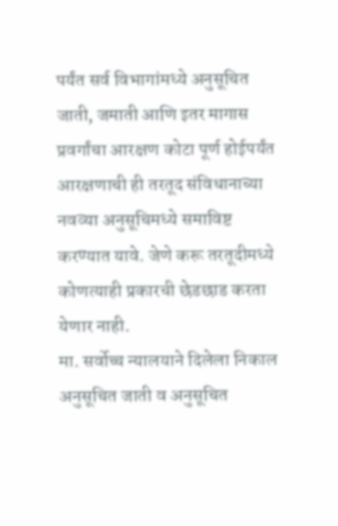पर्यंत सर्व विभागांमध्ये अनुसूचित जाती, जमाती आणि इतर मागास प्रवर्गांचा आरक्षण कोटा पूर्ण होईपर्यंत आरक्षणाची ही तरतूद संविधानाच्या नवव्या अनुसूचिमध्ये समाविष्ट करण्यात यावे. जेणे करू तरतूदीमध्ये कोणत्याही प्रकारची छेडछाड करता येणार नाही.
मा. सर्वोच्च न्यालयाने दिलेला निकाल अनुसूचित जाती व अनुसूचित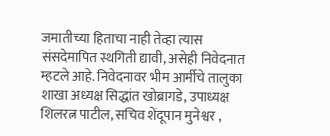जमातीच्या हिताचा नाही तेव्हा त्यास संसदेमापित स्थगिती द्यावी, असेही निवेदनात म्हटले आहे. निवेदनावर भीम आर्मीचे तालुका शाखा अध्यक्ष सिद्धांत खोब्रागडे, उपाध्यक्ष शिलरत्न पाटील, सचिव शेंदूपान मुनेश्वर ,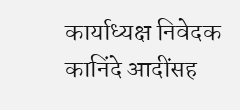कार्याध्यक्ष निवेदक कानिंदे आदींसह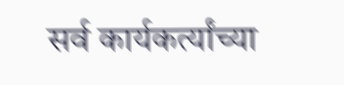सर्व कार्यकर्त्यांच्या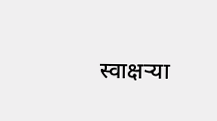स्वाक्षऱ्या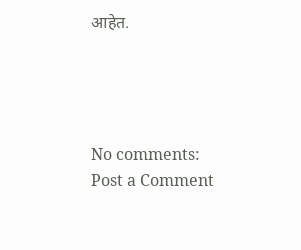आहेत.




No comments:
Post a Comment